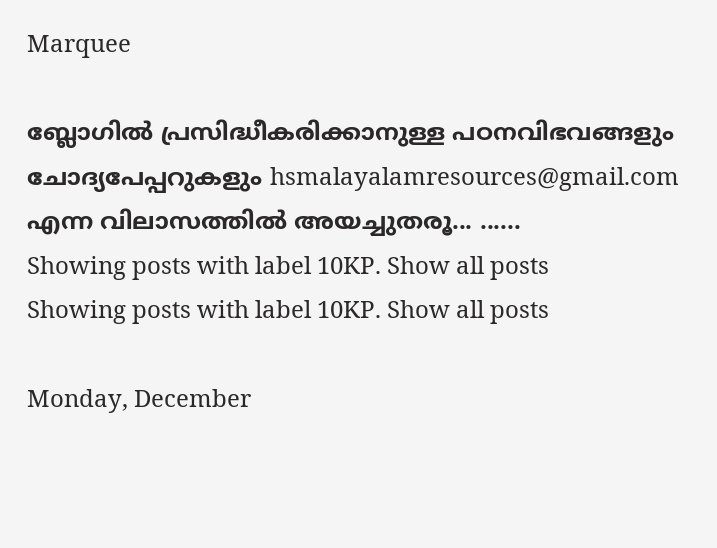Marquee

ബ്ലോഗില്‍ പ്രസിദ്ധീകരിക്കാനുള്ള പഠനവിഭവങ്ങളും ചോദ്യപേപ്പറുകളും hsmalayalamresources@gmail.com എന്ന വിലാസത്തില്‍ അയച്ചുതരൂ... ......
Showing posts with label 10KP. Show all posts
Showing posts with label 10KP. Show all posts

Monday, December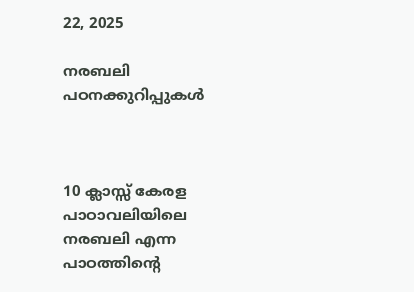22, 2025

നരബലി പഠനക്കുറിപ്പുകൾ



10 ക്ലാസ്സ് കേരള പാഠാവലിയിലെ നരബലി എന്ന പാഠത്തിന്റെ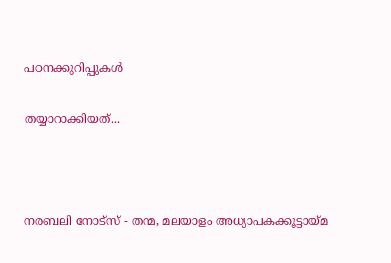പഠനക്കുറിപ്പുകൾ

തയ്യാറാക്കിയത്...



നരബലി നോട്സ് - തന്മ, മലയാളം അധ്യാപകക്കൂട്ടായ്മ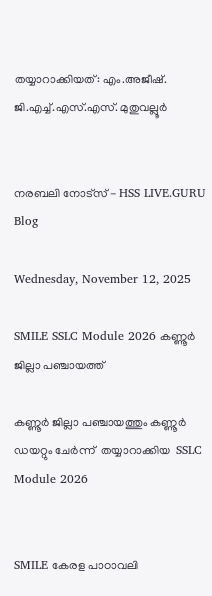തയ്യാറാക്കിയത്: എം.അജീഷ്. ജി.എച്ച്.എസ്.എസ്. മുതുവല്ലൂർ


നരബലി നോട്സ് - HSS LIVE.GURU Blog

Wednesday, November 12, 2025

SMILE SSLC Module 2026 കണ്ണൂർ ജില്ലാ പഞ്ചായത്ത്

കണ്ണൂർ ജില്ലാ പഞ്ചായത്തും കണ്ണൂർ ഡയറ്റും ചേർന്ന്  തയ്യാറാക്കിയ  SSLC Module 2026


SMILE കേരള പാഠാവലി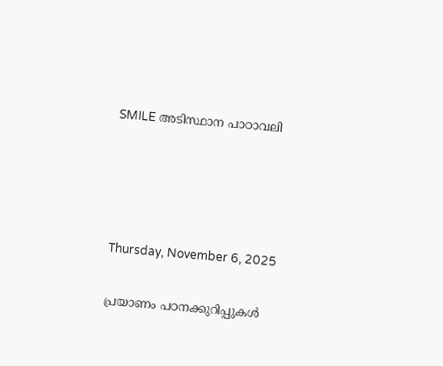SMILE അടിസ്ഥാന പാഠാവലി




Thursday, November 6, 2025

പ്രയാണം പഠനക്കുറിപ്പുകൾ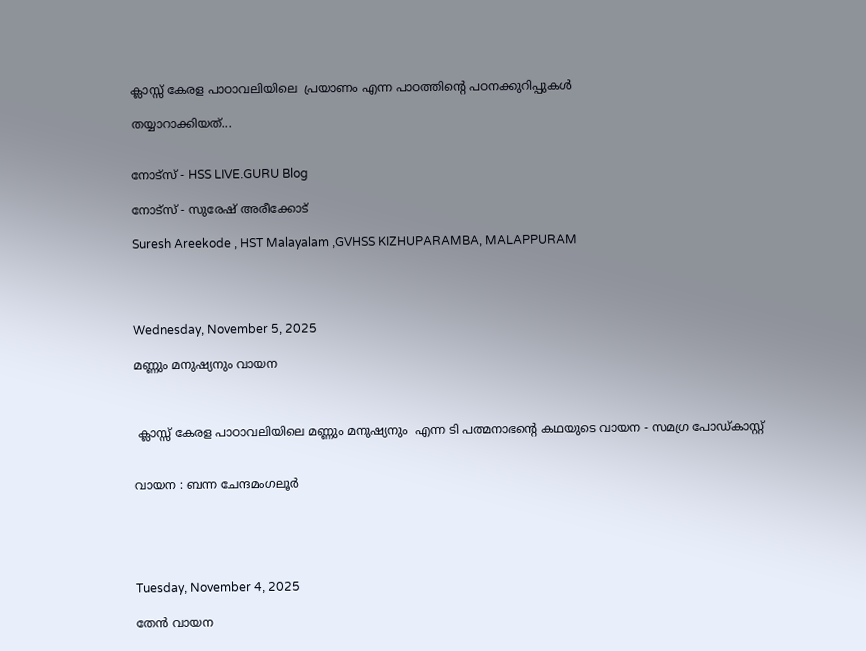ക്ലാസ്സ് കേരള പാഠാവലിയിലെ  പ്രയാണം എന്ന പാഠത്തിന്റെ പഠനക്കുറിപ്പുകൾ

തയ്യാറാക്കിയത്...


നോട്സ് - HSS LIVE.GURU Blog

നോട്സ് - സുരേഷ് അരീക്കോട്

Suresh Areekode , HST Malayalam ,GVHSS KIZHUPARAMBA, MALAPPURAM




Wednesday, November 5, 2025

മണ്ണും മനുഷ്യനും വായന



 ക്ലാസ്സ് കേരള പാഠാവലിയിലെ മണ്ണും മനുഷ്യനും  എന്ന ടി പത്മനാഭന്റെ കഥയുടെ വായന - സമഗ്ര പോഡ്കാസ്റ്റ്


വായന : ബന്ന ചേന്ദമംഗലൂർ





Tuesday, November 4, 2025

തേൻ വായന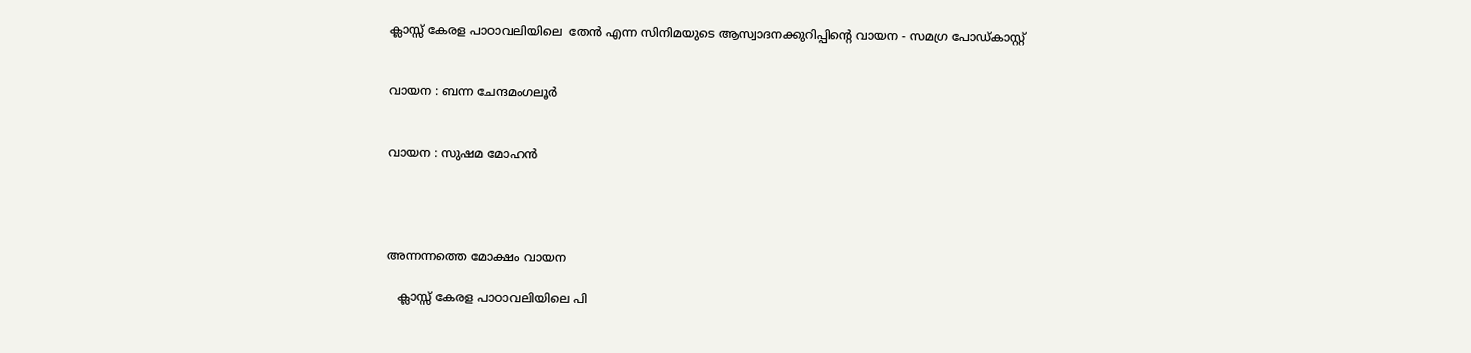ക്ലാസ്സ് കേരള പാഠാവലിയിലെ  തേൻ എന്ന സിനിമയുടെ ആസ്വാദനക്കുറിപ്പിന്റെ വായന - സമഗ്ര പോഡ്കാസ്റ്റ്


വായന : ബന്ന ചേന്ദമംഗലൂർ


വായന : സുഷമ മോഹൻ




അന്നന്നത്തെ മോക്ഷം വായന

   ക്ലാസ്സ് കേരള പാഠാവലിയിലെ പി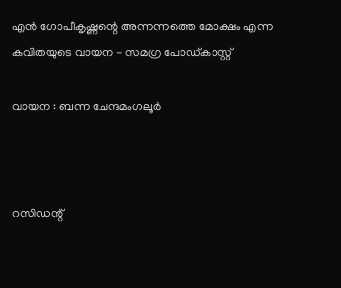എൻ ഗോപീകൃഷ്ണന്റെ അന്നന്നത്തെ മോക്ഷം എന്ന കവിതയുടെ വായന - സമഗ്ര പോഡ്കാസ്റ്റ്

വായന : ബന്ന ചേന്ദമംഗലൂർ



റസിഡന്റ്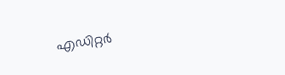എഡിറ്റർ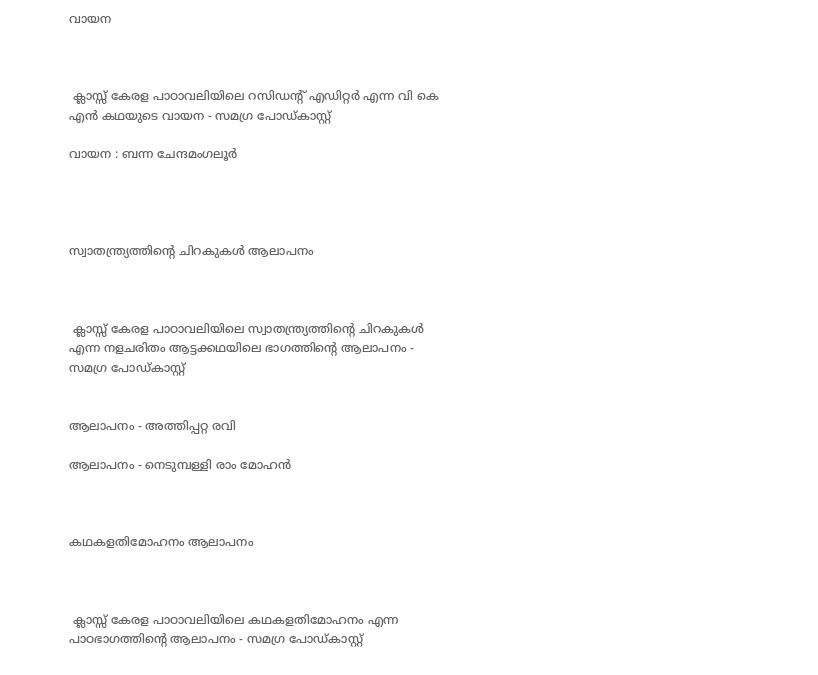വായന



 ക്ലാസ്സ് കേരള പാഠാവലിയിലെ റസിഡന്റ് എഡിറ്റർ എന്ന വി കെ എൻ കഥയുടെ വായന - സമഗ്ര പോഡ്കാസ്റ്റ്

വായന : ബന്ന ചേന്ദമംഗലൂർ




സ്വാതന്ത്ര്യത്തിന്റെ ചിറകുകൾ ആലാപനം



 ക്ലാസ്സ് കേരള പാഠാവലിയിലെ സ്വാതന്ത്ര്യത്തിന്റെ ചിറകുകൾ എന്ന നളചരിതം ആട്ടക്കഥയിലെ ഭാഗത്തിന്റെ ആലാപനം - സമഗ്ര പോഡ്കാസ്റ്റ്


ആലാപനം - അത്തിപ്പറ്റ രവി

ആലാപനം - നെടുമ്പള്ളി രാം മോഹൻ



കഥകളതിമോഹനം ആലാപനം



 ക്ലാസ്സ് കേരള പാഠാവലിയിലെ കഥകളതിമോഹനം എന്ന പാഠഭാഗത്തിന്റെ ആലാപനം - സമഗ്ര പോഡ്കാസ്റ്റ്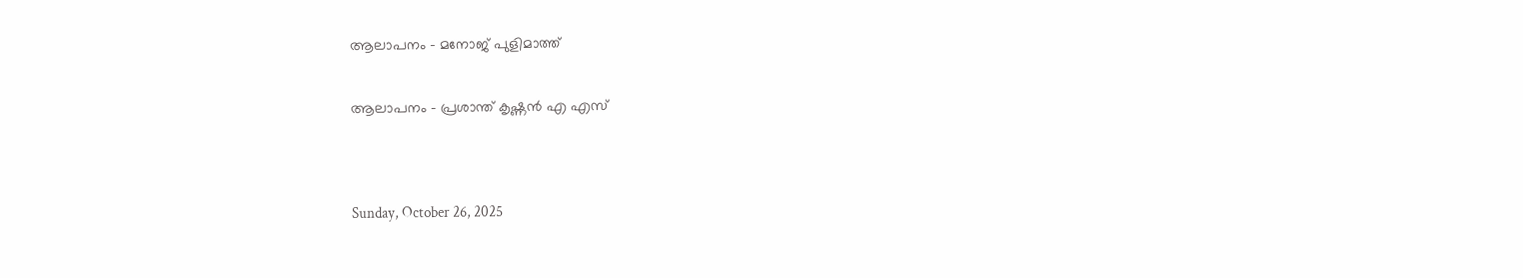ആലാപനം - മനോജ് പുളിമാത്ത്


ആലാപനം - പ്രശാന്ത് കൃഷ്ണൻ എ എസ്




Sunday, October 26, 2025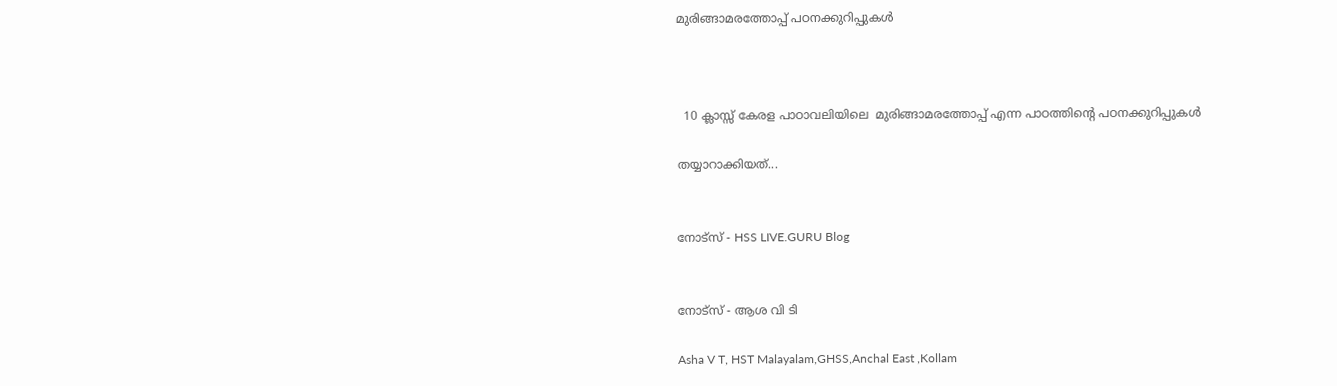മുരിങ്ങാമരത്തോപ്പ് പഠനക്കുറിപ്പുകൾ



  10 ക്ലാസ്സ് കേരള പാഠാവലിയിലെ  മുരിങ്ങാമരത്തോപ്പ് എന്ന പാഠത്തിന്റെ പഠനക്കുറിപ്പുകൾ

തയ്യാറാക്കിയത്...


നോട്സ് - HSS LIVE.GURU Blog


നോട്സ് - ആശ വി ടി

Asha V T, HST Malayalam,GHSS,Anchal East ,Kollam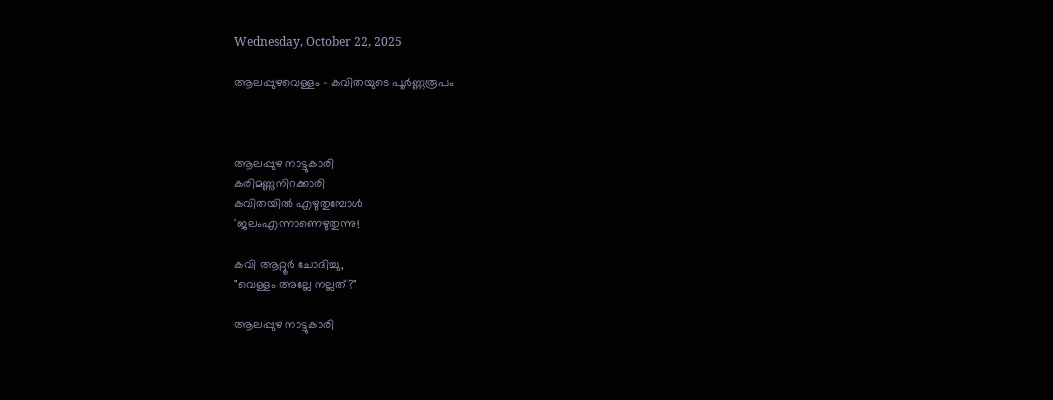Wednesday, October 22, 2025

ആലപ്പുഴവെള്ളം - കവിതയുടെ പൂർണ്ണരൂപം



ആലപ്പുഴ നാട്ടുകാരി
കരിമണ്ണുനിറക്കാരി
കവിതയിൽ എഴുതുമ്പോൾ
'ജലംഎന്നാണെഴുതുന്നു!

കവി ആറ്റൂർ ചോദിച്ചു,
"വെള്ളം അല്ലേ നല്ലത്?"

ആലപ്പുഴ നാട്ടുകാരി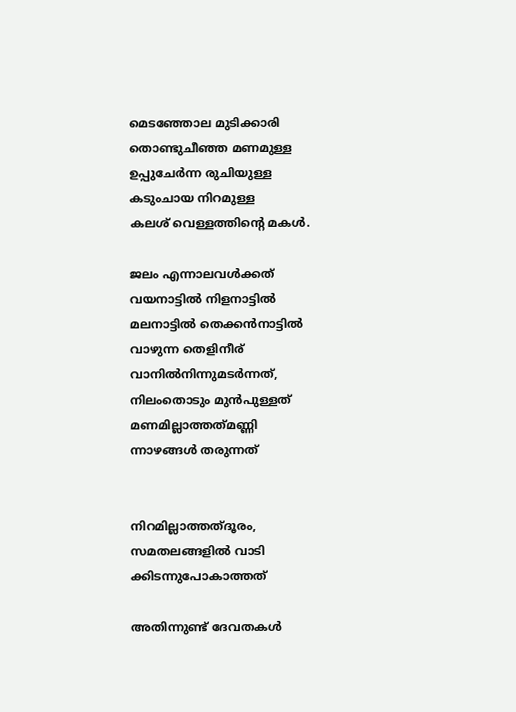മെടഞ്ഞോല മുടിക്കാരി
തൊണ്ടുചീഞ്ഞ മണമുള്ള
ഉപ്പുചേർന്ന രുചിയുള്ള
കടുംചായ നിറമുള്ള
കലശ് വെള്ളത്തിന്റെ മകൾ.

ജലം എന്നാലവൾക്കത്
വയനാട്ടിൽ നിളനാട്ടിൽ
മലനാട്ടിൽ തെക്കൻനാട്ടിൽ
വാഴുന്ന തെളിനീര്
വാനിൽനിന്നുമടർന്നത്‌,
നിലംതൊടും മുൻപുള്ളത്
മണമില്ലാത്തത്‌മണ്ണി
ന്നാഴങ്ങൾ തരുന്നത്


നിറമില്ലാത്തത്‌ദൂരം,
സമതലങ്ങളിൽ വാടി
ക്കിടന്നുപോകാത്തത്

അതിന്നുണ്ട് ദേവതകൾ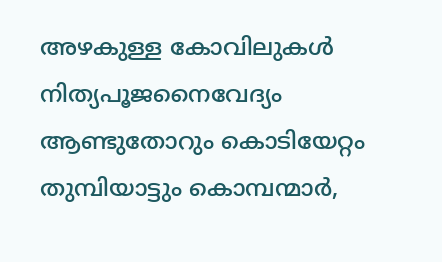അഴകുള്ള കോവിലുകൾ
നിത്യപൂജനൈവേദ്യം
ആണ്ടുതോറും കൊടിയേറ്റം
തുമ്പിയാട്ടും കൊമ്പന്മാർ,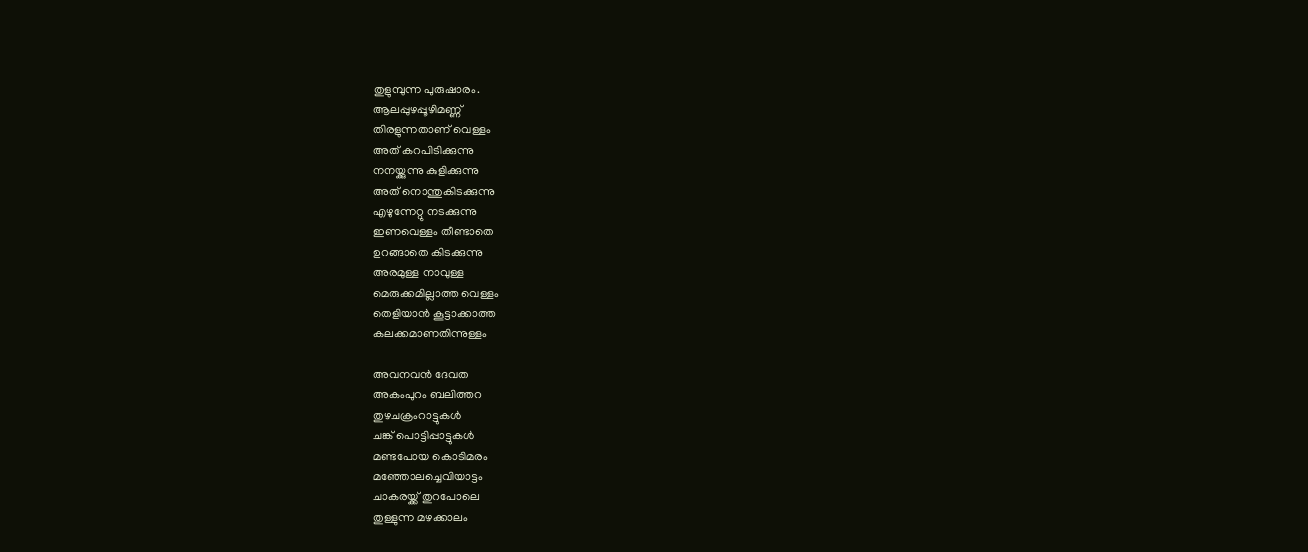തുളുമ്പുന്ന പുരുഷാരം.
ആലപ്പുഴപ്പൂഴിമണ്ണ്
തിരളുന്നതാണ് വെള്ളം
അത് കറപിടിക്കുന്നു
നനയ്ക്കുന്നു കുളിക്കുന്നു
അത് നൊന്തുകിടക്കുന്നു
എഴുന്നേറ്റു നടക്കുന്നു
ഇണവെള്ളം തീണ്ടാതെ
ഉറങ്ങാതെ കിടക്കുന്നു
അരമുള്ള നാവുള്ള
മെരുക്കമില്ലാത്ത വെള്ളം
തെളിയാൻ കൂട്ടാക്കാത്ത
കലക്കമാണതിന്നുള്ളം

അവനവൻ ദേവത
അകംപുറം ബലിത്തറ
തുഴചക്രംറാട്ടുകൾ
ചങ്ക് പൊട്ടിപ്പാട്ടുകൾ
മണ്ടപോയ കൊടിമരം
മഞ്ഞോലച്ചെവിയാട്ടം
ചാകരയ്ക്ക് തുറപോലെ
തുള്ളുന്ന മഴക്കാലം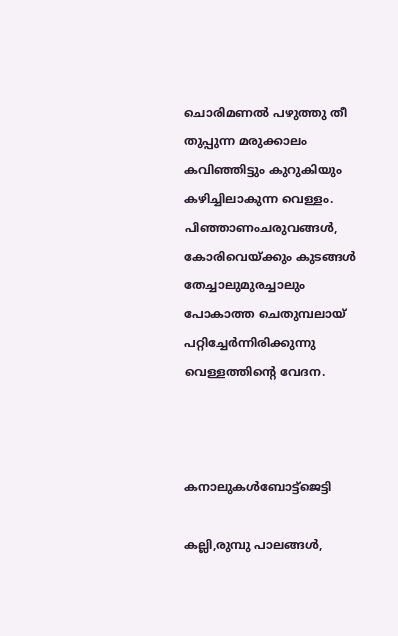ചൊരിമണൽ പഴുത്തു തീ
തുപ്പുന്ന മരുക്കാലം
കവിഞ്ഞിട്ടും കുറുകിയും
കഴിച്ചിലാകുന്ന വെള്ളം.
പിഞ്ഞാണംചരുവങ്ങൾ,
കോരിവെയ്ക്കും കുടങ്ങൾ
തേച്ചാലുമുരച്ചാലും
പോകാത്ത ചെതുമ്പലായ്
പറ്റിച്ചേർന്നിരിക്കുന്നു
വെള്ളത്തിന്റെ വേദന.



കനാലുകൾബോട്ട്ജെട്ടി

കല്ലി,രുമ്പു പാലങ്ങൾ,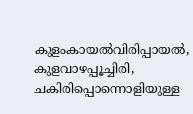കുളംകായൽവിരിപ്പായൽ,
കുളവാഴപ്പൂച്ചിരി,
ചകിരിപ്പൊന്നൊളിയുള്ള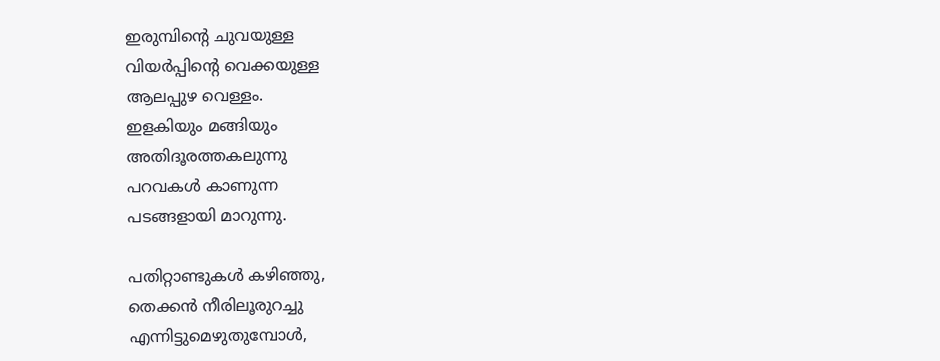ഇരുമ്പിന്റെ ചുവയുള്ള
വിയർപ്പിന്റെ വെക്കയുള്ള
ആലപ്പുഴ വെള്ളം.
ഇളകിയും മങ്ങിയും
അതിദൂരത്തകലുന്നു
പറവകൾ കാണുന്ന
പടങ്ങളായി മാറുന്നു.

പതിറ്റാണ്ടുകൾ കഴിഞ്ഞു,
തെക്കൻ നീരിലൂരുറച്ചു
എന്നിട്ടുമെഴുതുമ്പോൾ,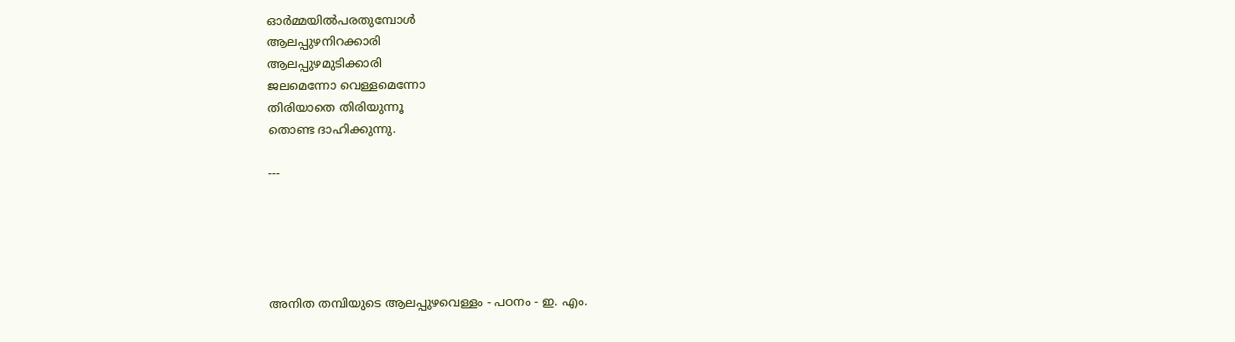ഓർമ്മയിൽപരതുമ്പോൾ
ആലപ്പുഴനിറക്കാരി
ആലപ്പുഴമുടിക്കാരി
ജലമെന്നോ വെള്ളമെന്നോ
തിരിയാതെ തിരിയുന്നൂ
തൊണ്ട ദാഹിക്കുന്നു.

---





അനിത തമ്പിയുടെ ആലപ്പുഴവെള്ളം - പഠനം - ഇ. എം.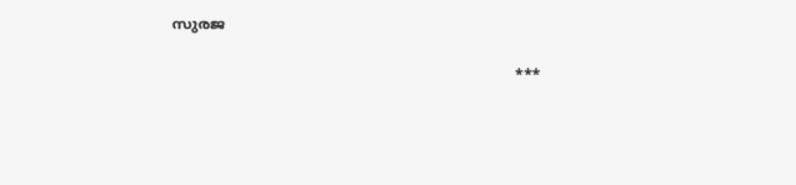സുരജ

                                                                          ***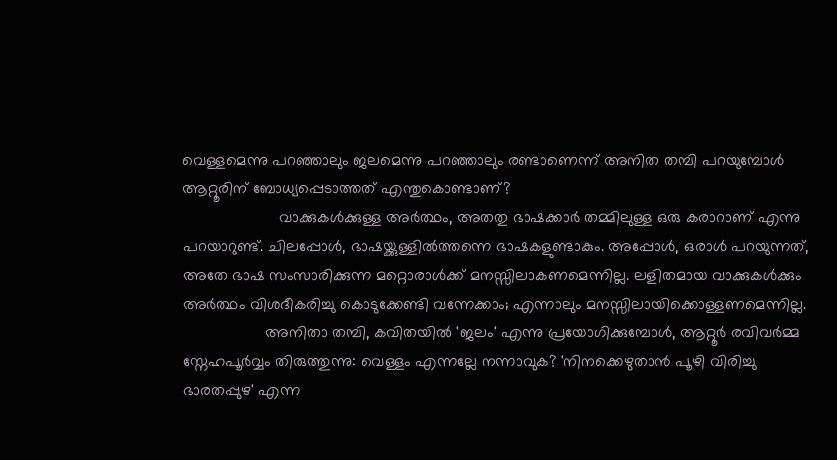വെള്ളമെന്നു പറഞ്ഞാലും ജലമെന്നു പറഞ്ഞാലും രണ്ടാണെന്ന് അനിത തമ്പി പറയുമ്പോൾ ആറ്റൂരിന് ബോധ്യപ്പെടാത്തത് എന്തുകൊണ്ടാണ്?
                      വാക്കുകൾക്കുള്ള അർത്ഥം, അതതു ഭാഷക്കാർ തമ്മിലുള്ള ഒരു കരാറാണ് എന്നു പറയാറുണ്ട്. ചിലപ്പോൾ, ഭാഷയ്ക്കുള്ളിൽത്തന്നെ ഭാഷകളുണ്ടാകും. അപ്പോൾ, ഒരാൾ പറയുന്നത്, അതേ ഭാഷ സംസാരിക്കുന്ന മറ്റൊരാൾക്ക് മനസ്സിലാകണമെന്നില്ല. ലളിതമായ വാക്കുകൾക്കും അർത്ഥം വിശദീകരിച്ചു കൊടുക്കേണ്ടി വന്നേക്കാം; എന്നാലും മനസ്സിലായിക്കൊള്ളണമെന്നില്ല.
                   അനിതാ തമ്പി, കവിതയിൽ 'ജലം' എന്നു പ്രയോഗിക്കുമ്പോൾ, ആറ്റൂർ രവിവർമ്മ സ്നേഹപൂർവ്വം തിരുത്തുന്നു: വെള്ളം എന്നല്ലേ നന്നാവുക? 'നിനക്കെഴുതാൻ പൂഴി വിരിച്ചു ഭാരതപ്പുഴ' എന്ന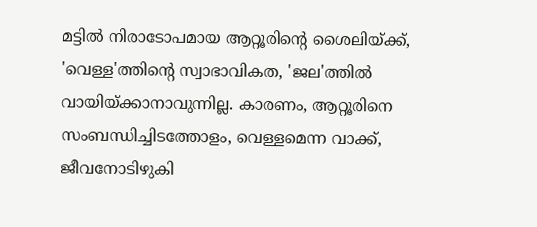മട്ടിൽ നിരാടോപമായ ആറ്റൂരിൻ്റെ ശൈലിയ്ക്ക്, 'വെള്ള'ത്തിൻ്റെ സ്വാഭാവികത, 'ജല'ത്തിൽ വായിയ്ക്കാനാവുന്നില്ല. കാരണം, ആറ്റൂരിനെ സംബന്ധിച്ചിടത്തോളം, വെള്ളമെന്ന വാക്ക്, ജീവനോടിഴുകി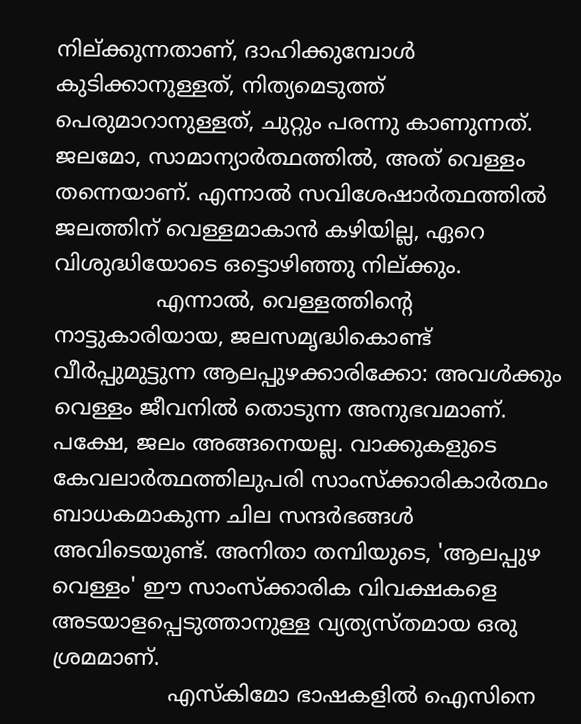നില്ക്കുന്നതാണ്, ദാഹിക്കുമ്പോൾ കുടിക്കാനുള്ളത്, നിത്യമെടുത്ത് പെരുമാറാനുള്ളത്, ചുറ്റും പരന്നു കാണുന്നത്. ജലമോ, സാമാന്യാർത്ഥത്തിൽ, അത് വെള്ളം തന്നെയാണ്. എന്നാൽ സവിശേഷാർത്ഥത്തിൽ ജലത്തിന് വെള്ളമാകാൻ കഴിയില്ല, ഏറെ വിശുദ്ധിയോടെ ഒട്ടൊഴിഞ്ഞു നില്ക്കും.
               എന്നാൽ, വെള്ളത്തിൻ്റെ നാട്ടുകാരിയായ, ജലസമൃദ്ധികൊണ്ട് വീർപ്പുമുട്ടുന്ന ആലപ്പുഴക്കാരിക്കോ: അവൾക്കും വെള്ളം ജീവനിൽ തൊടുന്ന അനുഭവമാണ്. പക്ഷേ, ജലം അങ്ങനെയല്ല. വാക്കുകളുടെ കേവലാർത്ഥത്തിലുപരി സാംസ്ക്കാരികാർത്ഥം ബാധകമാകുന്ന ചില സന്ദർഭങ്ങൾ അവിടെയുണ്ട്. അനിതാ തമ്പിയുടെ, 'ആലപ്പുഴ വെള്ളം' ഈ സാംസ്ക്കാരിക വിവക്ഷകളെ അടയാളപ്പെടുത്താനുള്ള വ്യത്യസ്തമായ ഒരു ശ്രമമാണ്.
                 എസ്കിമോ ഭാഷകളിൽ ഐസിനെ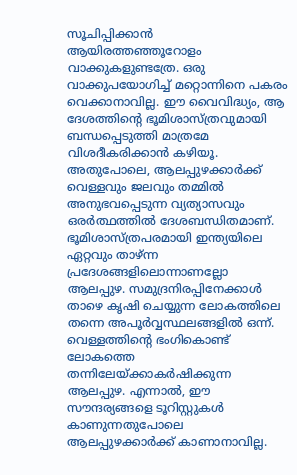സൂചിപ്പിക്കാൻ ആയിരത്തഞ്ഞൂറോളം വാക്കുകളുണ്ടത്രേ. ഒരു വാക്കുപയോഗിച്ച് മറ്റൊന്നിനെ പകരം വെക്കാനാവില്ല. ഈ വൈവിദ്ധ്യം, ആ ദേശത്തിൻ്റെ ഭൂമിശാസ്ത്രവുമായി ബന്ധപ്പെടുത്തി മാത്രമേ വിശദീകരിക്കാൻ കഴിയൂ. അതുപോലെ, ആലപ്പുഴക്കാർക്ക് വെള്ളവും ജലവും തമ്മിൽ അനുഭവപ്പെടുന്ന വ്യത്യാസവും ഒരർത്ഥത്തിൽ ദേശബന്ധിതമാണ്. ഭൂമിശാസ്ത്രപരമായി ഇന്ത്യയിലെ ഏറ്റവും താഴ്ന്ന പ്രദേശങ്ങളിലൊന്നാണല്ലോ ആലപ്പുഴ. സമുദ്രനിരപ്പിനേക്കാൾ താഴെ കൃഷി ചെയ്യുന്ന ലോകത്തിലെ തന്നെ അപൂർവ്വസ്ഥലങ്ങളിൽ ഒന്ന്. വെള്ളത്തിൻ്റെ ഭംഗികൊണ്ട് ലോകത്തെ തന്നിലേയ്ക്കാകർഷിക്കുന്ന ആലപ്പുഴ. എന്നാൽ, ഈ സൗന്ദര്യങ്ങളെ ടൂറിസ്റ്റുകൾ കാണുന്നതുപോലെ ആലപ്പുഴക്കാർക്ക് കാണാനാവില്ല.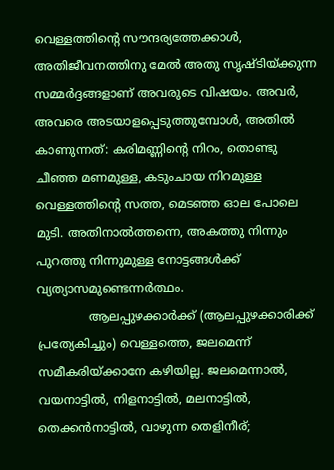വെള്ളത്തിൻ്റെ സൗന്ദര്യത്തേക്കാൾ, അതിജീവനത്തിനു മേൽ അതു സൃഷ്ടിയ്ക്കുന്ന സമ്മർദ്ദങ്ങളാണ് അവരുടെ വിഷയം. അവർ, അവരെ അടയാളപ്പെടുത്തുമ്പോൾ, അതിൽ കാണുന്നത്: കരിമണ്ണിൻ്റെ നിറം, തൊണ്ടു ചീഞ്ഞ മണമുള്ള, കടുംചായ നിറമുള്ള വെള്ളത്തിൻ്റെ സത്ത, മെടഞ്ഞ ഓല പോലെ മുടി. അതിനാൽത്തന്നെ, അകത്തു നിന്നും പുറത്തു നിന്നുമുള്ള നോട്ടങ്ങൾക്ക് വ്യത്യാസമുണ്ടെന്നർത്ഥം.
              ആലപ്പുഴക്കാർക്ക് (ആലപ്പുഴക്കാരിക്ക് പ്രത്യേകിച്ചും) വെള്ളത്തെ, ജലമെന്ന് സമീകരിയ്ക്കാനേ കഴിയില്ല. ജലമെന്നാൽ, വയനാട്ടിൽ, നിളനാട്ടിൽ, മലനാട്ടിൽ, തെക്കൻനാട്ടിൽ, വാഴുന്ന തെളിനീര്;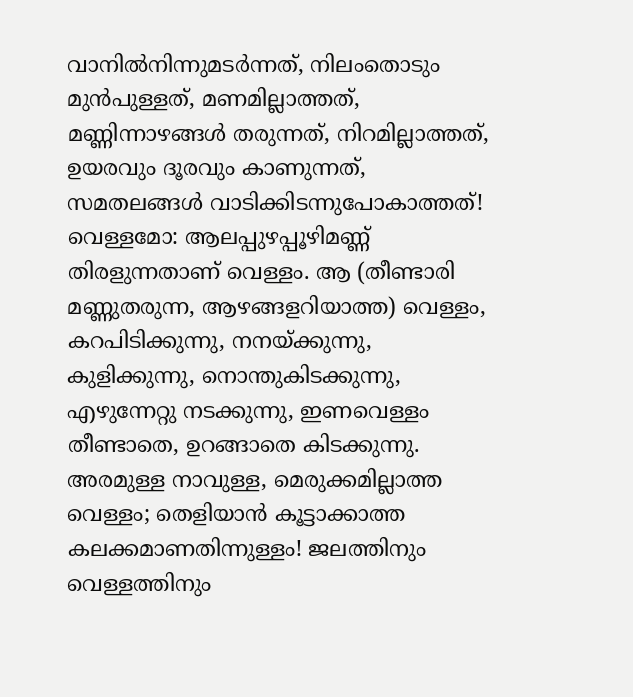വാനിൽനിന്നുമടർന്നത്‌, നിലംതൊടും മുൻപുള്ളത്, മണമില്ലാത്തത്‌, മണ്ണിന്നാഴങ്ങൾ തരുന്നത്, നിറമില്ലാത്തത്‌, ഉയരവും ദൂരവും കാണുന്നത്, സമതലങ്ങൾ വാടിക്കിടന്നുപോകാത്തത്! വെള്ളമോ: ആലപ്പുഴപ്പൂഴിമണ്ണ് തിരളുന്നതാണ് വെള്ളം. ആ (തീണ്ടാരി മണ്ണുതരുന്ന, ആഴങ്ങളറിയാത്ത) വെള്ളം, കറപിടിക്കുന്നു, നനയ്ക്കുന്നു, കുളിക്കുന്നു, നൊന്തുകിടക്കുന്നു, എഴുന്നേറ്റു നടക്കുന്നു, ഇണവെള്ളം തീണ്ടാതെ, ഉറങ്ങാതെ കിടക്കുന്നു. അരമുള്ള നാവുള്ള, മെരുക്കമില്ലാത്ത വെള്ളം; തെളിയാൻ കൂട്ടാക്കാത്ത കലക്കമാണതിന്നുള്ളം! ജലത്തിനും വെള്ളത്തിനും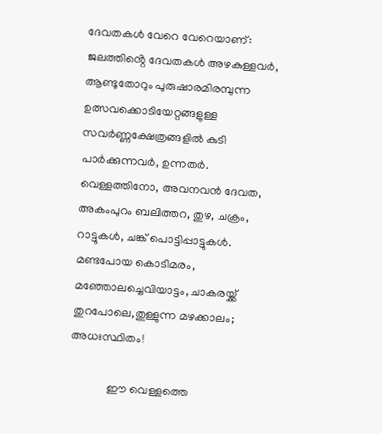ദേവതകൾ വേറെ വേറെയാണ്: ജലത്തിൻ്റെ ദേവതകൾ അഴകുള്ളവർ, ആണ്ടുതോറും പുരുഷാരമിരമ്പുന്ന ഉത്സവക്കൊടിയേറ്റങ്ങളുള്ള സവർണ്ണക്ഷേത്രങ്ങളിൽ കുടി പാർക്കുന്നവർ, ഉന്നതർ. വെള്ളത്തിനോ, അവനവൻ ദേവത, അകംപുറം ബലിത്തറ, തുഴ, ചക്രം, റാട്ടുകൾ, ചങ്ക് പൊട്ടിപ്പാട്ടുകൾ. മണ്ടപോയ കൊടിമരം, മഞ്ഞോലച്ചെവിയാട്ടം, ചാകരയ്ക്ക് തുറപോലെ,തുള്ളുന്ന മഴക്കാലം; അധഃസ്ഥിതം!

             ഈ വെള്ളത്തെ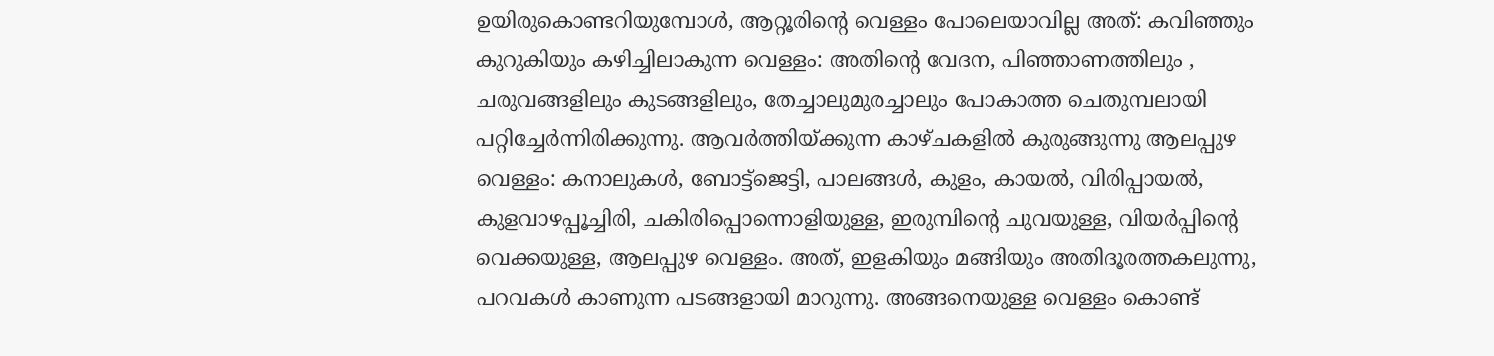ഉയിരുകൊണ്ടറിയുമ്പോൾ, ആറ്റൂരിൻ്റെ വെള്ളം പോലെയാവില്ല അത്: കവിഞ്ഞും കുറുകിയും കഴിച്ചിലാകുന്ന വെള്ളം: അതിൻ്റെ വേദന, പിഞ്ഞാണത്തിലും , ചരുവങ്ങളിലും കുടങ്ങളിലും, തേച്ചാലുമുരച്ചാലും പോകാത്ത ചെതുമ്പലായി പറ്റിച്ചേർന്നിരിക്കുന്നു. ആവർത്തിയ്ക്കുന്ന കാഴ്ചകളിൽ കുരുങ്ങുന്നു ആലപ്പുഴ വെള്ളം: കനാലുകൾ, ബോട്ട്ജെട്ടി, പാലങ്ങൾ, കുളം, കായൽ, വിരിപ്പായൽ, കുളവാഴപ്പൂച്ചിരി, ചകിരിപ്പൊന്നൊളിയുള്ള, ഇരുമ്പിന്റെ ചുവയുള്ള, വിയർപ്പിന്റെ വെക്കയുള്ള, ആലപ്പുഴ വെള്ളം. അത്, ഇളകിയും മങ്ങിയും അതിദൂരത്തകലുന്നു, പറവകൾ കാണുന്ന പടങ്ങളായി മാറുന്നു. അങ്ങനെയുള്ള വെള്ളം കൊണ്ട്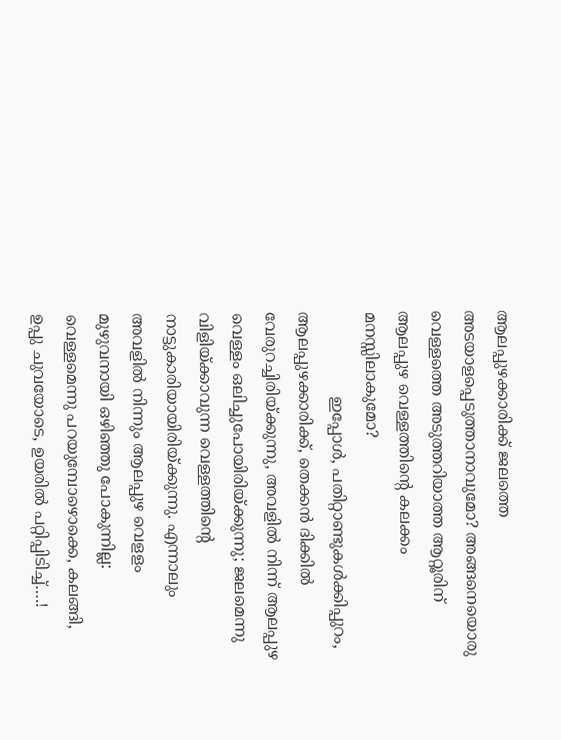ആലപ്പുഴക്കാരിക്ക് ജലത്തെ അടയാളപ്പെടുത്താനാവുമോ? അങ്ങനെയൊരു വെള്ളത്തെ അടുത്തറിയാത്ത ആറ്റൂരിന് ആലപ്പുഴ വെള്ളത്തിൻ്റെ കലക്കം മനസ്സിലാകുമോ?
                 ഇപ്പോൾ, പതിറ്റാണ്ടുകൾക്കിപ്പുറം, ആലപ്പുഴക്കാരിക്ക്, തെക്കൻ ദിക്കിൽ വേരുറച്ചിരിയ്ക്കുന്നു, അവളിൽ നിന്ന് ആലപ്പുഴ വെള്ളം ഒലിച്ചുപോയിരിയ്ക്കുന്നു; ജലമെന്നു വിളിയ്ക്കാവുന്ന വെള്ളത്തിൻ്റെ നാട്ടുകാരിയായിരിയ്ക്കുന്നു. എന്നാലും അവളിൽ നിന്നും ആലപ്പുഴ വെളളം മുഴുവനായി ഒഴിഞ്ഞു പോകുന്നില്ല: വെള്ളമെന്നു പറയുമ്പോഴൊക്കെ, കലങ്ങി, ഉപ്പു ചുവയോടെ, ഉയരിൽ പറ്റിപ്പിടിച്ച്….!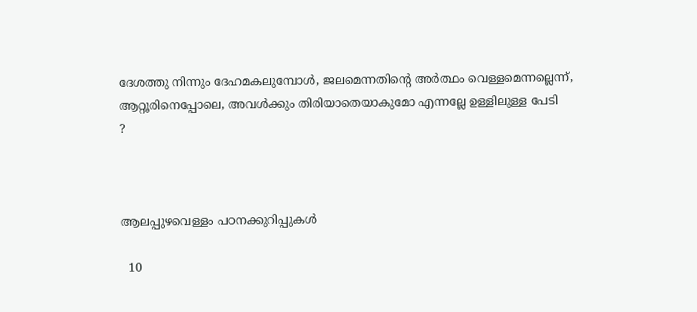ദേശത്തു നിന്നും ദേഹമകലുമ്പോൾ, ജലമെന്നതിൻ്റെ അർത്ഥം വെള്ളമെന്നല്ലെന്ന്, ആറ്റൂരിനെപ്പോലെ, അവൾക്കും തിരിയാതെയാകുമോ എന്നല്ലേ ഉള്ളിലുള്ള പേടി
?



ആലപ്പുഴവെള്ളം പഠനക്കുറിപ്പുകൾ

  10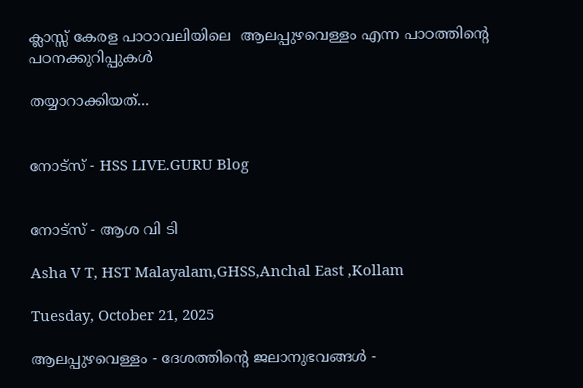ക്ലാസ്സ് കേരള പാഠാവലിയിലെ  ആലപ്പുഴവെള്ളം എന്ന പാഠത്തിന്റെ പഠനക്കുറിപ്പുകൾ

തയ്യാറാക്കിയത്...


നോട്സ് - HSS LIVE.GURU Blog


നോട്സ് - ആശ വി ടി

Asha V T, HST Malayalam,GHSS,Anchal East ,Kollam

Tuesday, October 21, 2025

ആലപ്പുഴവെള്ളം - ദേശത്തിൻ്റെ ജലാനുഭവങ്ങൾ -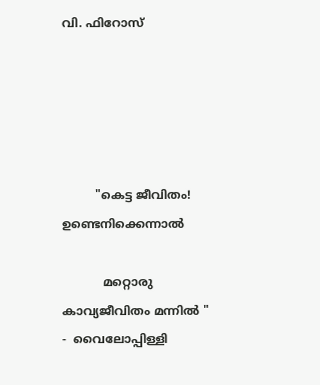വി. ഫിറോസ്





         "കെട്ട ജീവിതം! ഉണ്ടെനിക്കെന്നാൽ

           മറ്റൊരു കാവ്യജീവിതം മന്നിൽ "              -  വൈലോപ്പിള്ളി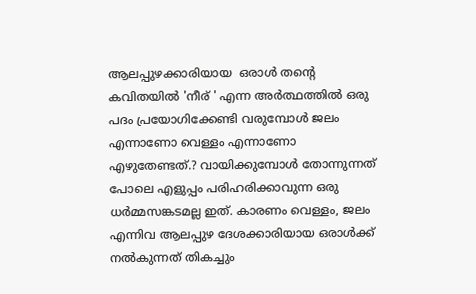ആലപ്പുഴക്കാരിയായ  ഒരാൾ തൻ്റെ കവിതയിൽ 'നീര് ' എന്ന അർത്ഥത്തിൽ ഒരു പദം പ്രയോഗിക്കേണ്ടി വരുമ്പോൾ ജലം എന്നാണോ വെള്ളം എന്നാണോ എഴുതേണ്ടത്.? വായിക്കുമ്പോൾ തോന്നുന്നത് പോലെ എളുപ്പം പരിഹരിക്കാവുന്ന ഒരു ധർമ്മസങ്കടമല്ല ഇത്. കാരണം വെള്ളം, ജലം എന്നിവ ആലപ്പുഴ ദേശക്കാരിയായ ഒരാൾക്ക് നൽകുന്നത് തികച്ചും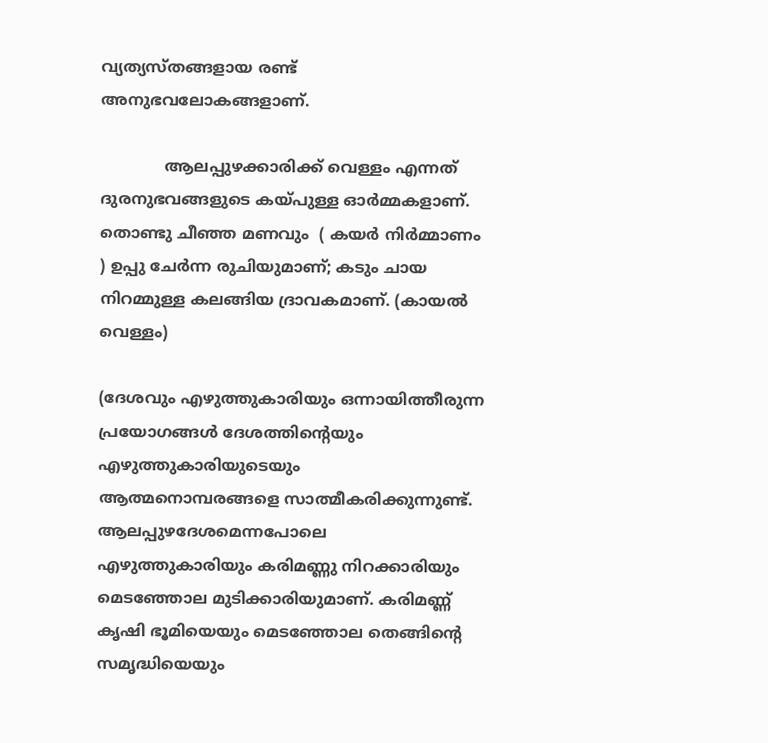വ്യത്യസ്തങ്ങളായ രണ്ട് അനുഭവലോകങ്ങളാണ്.

             ആലപ്പുഴക്കാരിക്ക് വെള്ളം എന്നത് ദുരനുഭവങ്ങളുടെ കയ്പുള്ള ഓർമ്മകളാണ്. തൊണ്ടു ചീഞ്ഞ മണവും  ( കയർ നിർമ്മാണം ) ഉപ്പു ചേർന്ന രുചിയുമാണ്; കടും ചായ നിറമ്മുള്ള കലങ്ങിയ ദ്രാവകമാണ്. (കായൽ വെള്ളം)

(ദേശവും എഴുത്തുകാരിയും ഒന്നായിത്തീരുന്ന പ്രയോഗങ്ങൾ ദേശത്തിൻ്റെയും എഴുത്തുകാരിയുടെയും ആത്മനൊമ്പരങ്ങളെ സാത്മീകരിക്കുന്നുണ്ട്. ആലപ്പുഴദേശമെന്നപോലെ എഴുത്തുകാരിയും കരിമണ്ണു നിറക്കാരിയും മെടഞ്ഞോല മുടിക്കാരിയുമാണ്. കരിമണ്ണ് കൃഷി ഭൂമിയെയും മെടഞ്ഞോല തെങ്ങിൻ്റെ സമൃദ്ധിയെയും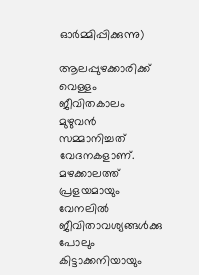ഓർമ്മിപ്പിക്കുന്നു)

ആലപ്പുഴക്കാരിക്ക് വെള്ളം ജീവിതകാലം മുഴുവൻ സമ്മാനിച്ചത് വേദനകളാണ്. മഴക്കാലത്ത്  പ്രളയമായും   വേനലിൽ ജീവിതാവശ്യങ്ങൾക്കു പോലും കിട്ടാക്കനിയായും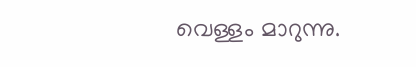വെള്ളം മാറുന്നു.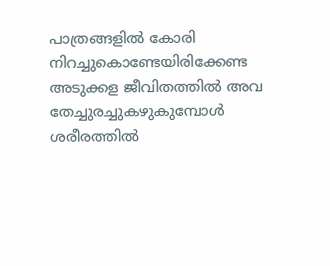പാത്രങ്ങളിൽ കോരി നിറച്ചുകൊണ്ടേയിരിക്കേണ്ട അടുക്കള ജീവിതത്തിൽ അവ തേച്ചുരച്ചുകഴുകുമ്പോൾ ശരീരത്തിൽ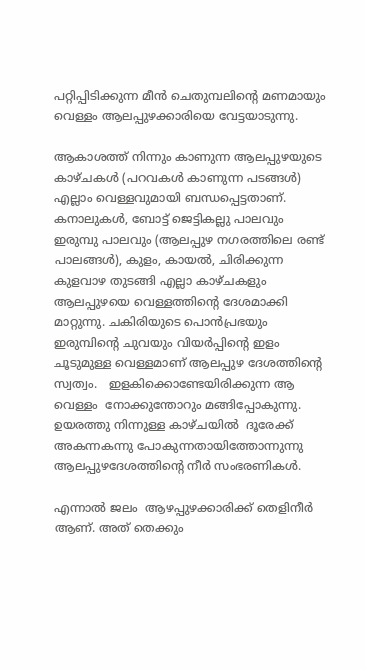പറ്റിപ്പിടിക്കുന്ന മീൻ ചെതുമ്പലിൻ്റെ മണമായും വെള്ളം ആലപ്പുഴക്കാരിയെ വേട്ടയാടുന്നു.

ആകാശത്ത് നിന്നും കാണുന്ന ആലപ്പുഴയുടെ കാഴ്ചകൾ (പറവകൾ കാണുന്ന പടങ്ങൾ) എല്ലാം വെള്ളവുമായി ബന്ധപ്പെട്ടതാണ്. കനാലുകൾ, ബോട്ട് ജെട്ടികല്ലു പാലവും ഇരുമ്പു പാലവും (ആലപ്പുഴ നഗരത്തിലെ രണ്ട് പാലങ്ങൾ), കുളം, കായൽ, ചിരിക്കുന്ന കുളവാഴ തുടങ്ങി എല്ലാ കാഴ്ചകളും ആലപ്പുഴയെ വെള്ളത്തിൻ്റെ ദേശമാക്കി മാറ്റുന്നു. ചകിരിയുടെ പൊൻപ്രഭയും ഇരുമ്പിൻ്റെ ചുവയും വിയർപ്പിൻ്റെ ഇളം ചൂടുമുള്ള വെള്ളമാണ് ആലപ്പുഴ ദേശത്തിൻ്റെ സ്വത്വം.   ഇളകിക്കൊണ്ടേയിരിക്കുന്ന ആ വെള്ളം  നോക്കുന്തോറും മങ്ങിപ്പോകുന്നു. ഉയരത്തു നിന്നുള്ള കാഴ്ചയിൽ  ദൂരേക്ക് അകന്നകന്നു പോകുന്നതായിത്തോന്നുന്നു ആലപ്പുഴദേശത്തിൻ്റെ നീർ സംഭരണികൾ.

എന്നാൽ ജലം  ആഴപ്പുഴക്കാരിക്ക് തെളിനീർ ആണ്. അത് തെക്കും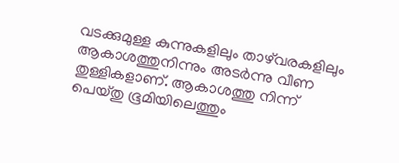വടക്കുമുള്ള കുന്നുകളിലും താഴ്‌വരകളിലും ആകാശത്തുനിന്നും അടർന്നു വീണ തുള്ളികളാണ്. ആകാശത്തു നിന്ന്  പെയ്തു ഭൂമിയിലെത്തും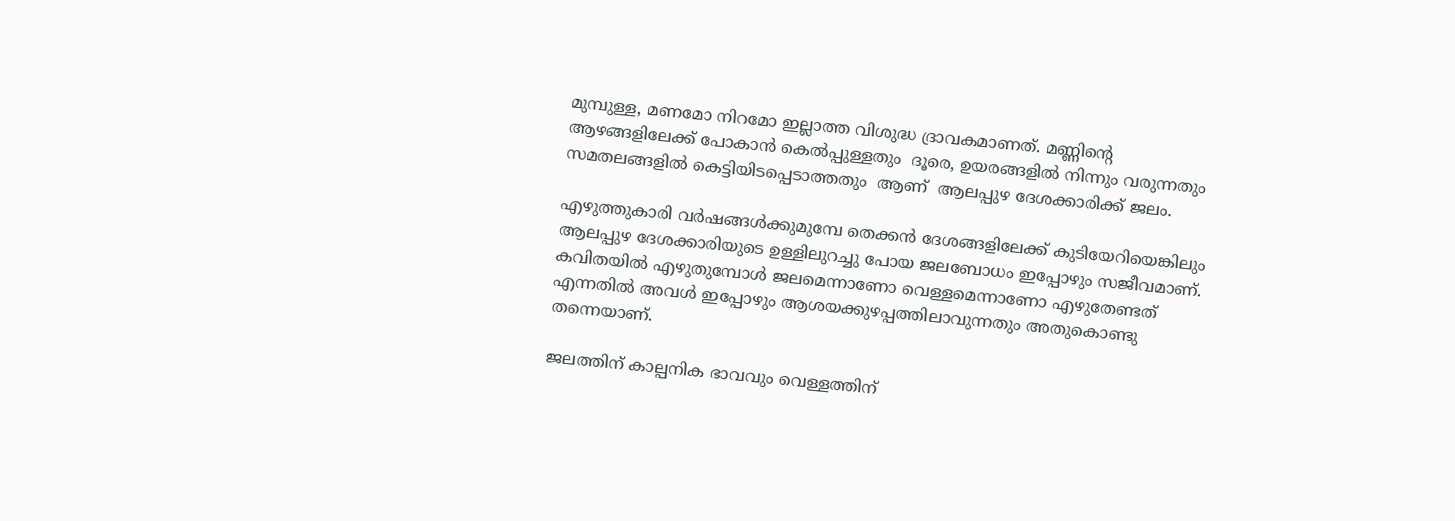മുമ്പുള്ള, മണമോ നിറമോ ഇല്ലാത്ത വിശുദ്ധ ദ്രാവകമാണത്. മണ്ണിൻ്റെ ആഴങ്ങളിലേക്ക് പോകാൻ കെൽപ്പുള്ളതും  ദൂരെ, ഉയരങ്ങളിൽ നിന്നും വരുന്നതും സമതലങ്ങളിൽ കെട്ടിയിടപ്പെടാത്തതും  ആണ്  ആലപ്പുഴ ദേശക്കാരിക്ക് ജലം.

എഴുത്തുകാരി വർഷങ്ങൾക്കുമുമ്പേ തെക്കൻ ദേശങ്ങളിലേക്ക് കുടിയേറിയെങ്കിലും ആലപ്പുഴ ദേശക്കാരിയുടെ ഉള്ളിലുറച്ചു പോയ ജലബോധം ഇപ്പോഴും സജീവമാണ്. കവിതയിൽ എഴുതുമ്പോൾ ജലമെന്നാണോ വെള്ളമെന്നാണോ എഴുതേണ്ടത് എന്നതിൽ അവൾ ഇപ്പോഴും ആശയക്കുഴപ്പത്തിലാവുന്നതും അതുകൊണ്ടു തന്നെയാണ്.

ജലത്തിന് കാല്പനിക ഭാവവും വെള്ളത്തിന്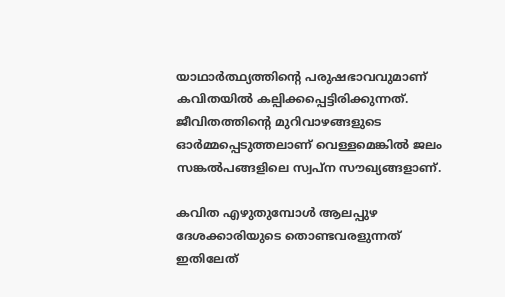യാഥാർത്ഥ്യത്തിൻ്റെ പരുഷഭാവവുമാണ് കവിതയിൽ കല്പിക്കപ്പെട്ടിരിക്കുന്നത്. ജീവിതത്തിൻ്റെ മുറിവാഴങ്ങളുടെ ഓർമ്മപ്പെടുത്തലാണ് വെള്ളമെങ്കിൽ ജലം സങ്കൽപങ്ങളിലെ സ്വപ്ന സൗഖ്യങ്ങളാണ്.

കവിത എഴുതുമ്പോൾ ആലപ്പുഴ ദേശക്കാരിയുടെ തൊണ്ടവരളുന്നത് ഇതിലേത്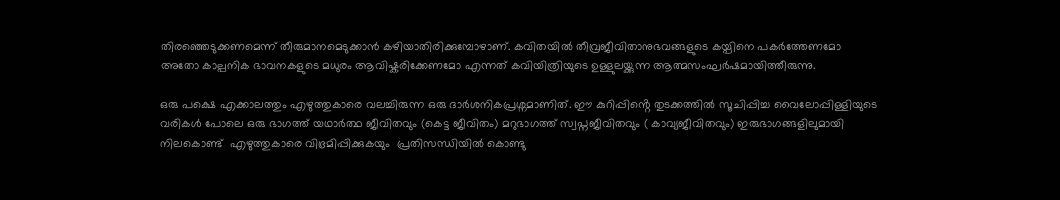തിരഞ്ഞെടുക്കണമെന്ന് തീരുമാനമെടുക്കാൻ കഴിയാതിരിക്കുമ്പോഴാണ്. കവിതയിൽ തീവ്രജീവിതാനുഭവങ്ങളുടെ കയ്പിനെ പകർത്തേണമോ അതോ കാല്പനിക ഭാവനകളുടെ മധുരം ആവിഷ്കരിക്കേണമോ എന്നത് കവിയിത്രിയുടെ ഉള്ളുലയ്ക്കുന്ന ആത്മസംഘർഷമായിത്തീരുന്നു.

ഒരു പക്ഷെ എക്കാലത്തും എഴുത്തുകാരെ വലച്ചിരുന്ന ഒരു ദാർശനികപ്രശ്നമാണിത്. ഈ കുറിപ്പിൻ്റെ തുടക്കത്തിൽ സൂചിപ്പിച്ച വൈലോപ്പിള്ളിയുടെ വരികൾ പോലെ ഒരു ഭാഗത്ത് യഥാർത്ഥ ജീവിതവും (കെട്ട ജീവിതം) മറുഭാഗത്ത് സ്വപ്നജീവിതവും ( കാവ്യജീവിതവും) ഇരുഭാഗങ്ങളിലുമായി നിലകൊണ്ട്  എഴുത്തുകാരെ വിഭ്രമിപ്പിക്കുകയും  പ്രതിസന്ധിയിൽ കൊണ്ടു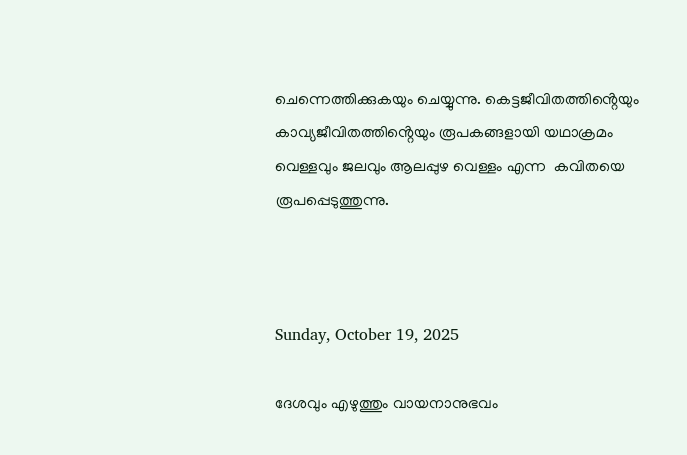ചെന്നെത്തിക്കുകയും ചെയ്യുന്നു. കെട്ടജീവിതത്തിൻ്റെയും കാവ്യജീവിതത്തിൻ്റെയും രൂപകങ്ങളായി യഥാക്രമം വെള്ളവും ജലവും ആലപ്പുഴ വെള്ളം എന്ന  കവിതയെ രൂപപ്പെടുത്തുന്നു.



Sunday, October 19, 2025

ദേശവും എഴുത്തും വായനാനുഭവം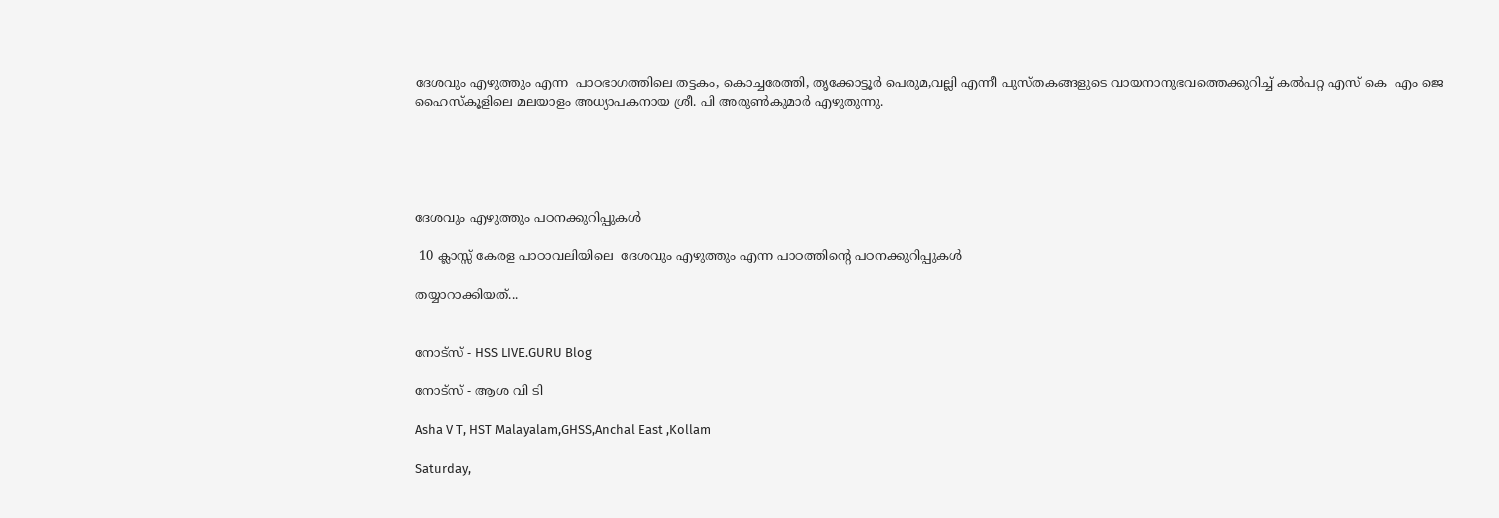ദേശവും എഴുത്തും എന്ന  പാഠഭാഗത്തിലെ തട്ടകം, കൊച്ചരേത്തി, തൃക്കോട്ടൂർ പെരുമ,വല്ലി എന്നീ പുസ്തകങ്ങളുടെ വായനാനുഭവത്തെക്കുറിച്ച് കൽപറ്റ എസ് കെ  എം ജെ ഹൈസ്കൂളിലെ മലയാളം അധ്യാപകനായ ശ്രീ. പി അരുൺകുമാർ എഴുതുന്നു.





ദേശവും എഴുത്തും പഠനക്കുറിപ്പുകൾ

 10 ക്ലാസ്സ് കേരള പാഠാവലിയിലെ  ദേശവും എഴുത്തും എന്ന പാഠത്തിന്റെ പഠനക്കുറിപ്പുകൾ

തയ്യാറാക്കിയത്...


നോട്സ് - HSS LIVE.GURU Blog

നോട്സ് - ആശ വി ടി

Asha V T, HST Malayalam,GHSS,Anchal East ,Kollam

Saturday,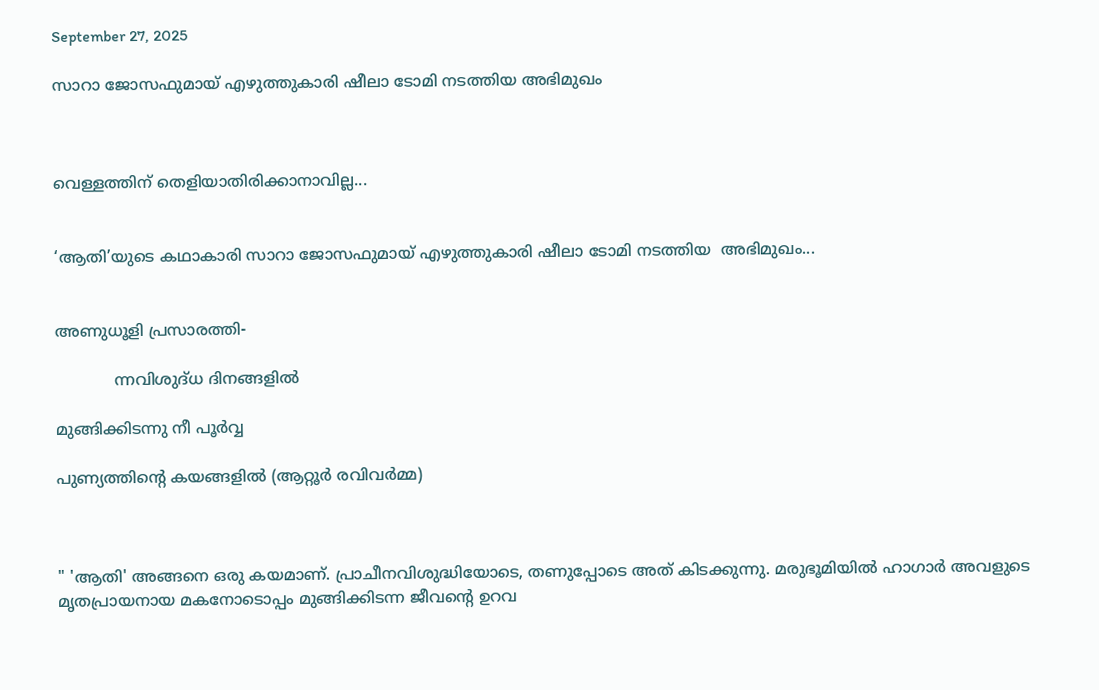September 27, 2025

സാറാ ജോസഫുമായ്‌ എഴുത്തുകാരി ഷീലാ ടോമി നടത്തിയ അഭിമുഖം



വെള്ളത്തിന്‌ തെളിയാതിരിക്കാനാവില്ല...


‘ആതി’യുടെ കഥാകാരി സാറാ ജോസഫുമായ്‌ എഴുത്തുകാരി ഷീലാ ടോമി നടത്തിയ  അഭിമുഖം...


അണുധൂളി പ്രസാരത്തി-

            ന്നവിശുദ്‌ധ ദിനങ്ങളില്‍

മുങ്ങിക്കിടന്നു നീ പൂര്‍വ്വ

പുണ്യത്തിന്റെ കയങ്ങളില്‍ (ആറ്റൂര്‍ രവിവര്‍മ്മ)



" 'ആതി' അങ്ങനെ ഒരു കയമാണ്. പ്രാചീനവിശുദ്ധിയോടെ, തണുപ്പോടെ അത് കിടക്കുന്നു. മരുഭൂമിയില്‍ ഹാഗാര്‍ അവളുടെ മൃതപ്രായനായ മകനോടൊപ്പം മുങ്ങിക്കിടന്ന ജീവന്റെ ഉറവ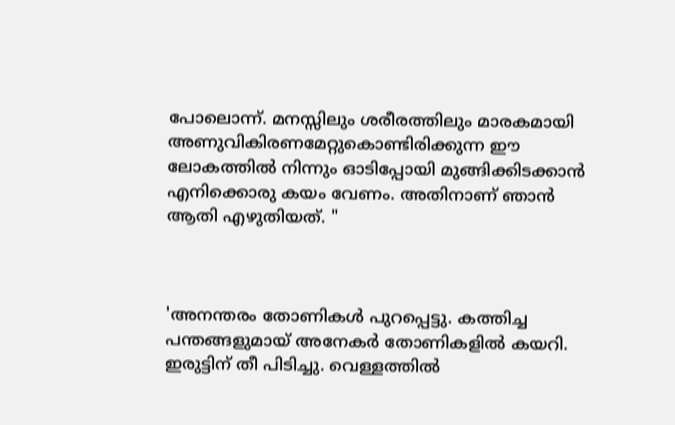പോലൊന്ന്. മനസ്സിലും ശരീരത്തിലും മാരകമായി അണുവികിരണമേറ്റുകൊണ്ടിരിക്കുന്ന ഈ ലോകത്തില്‍ നിന്നും ഓടിപ്പോയി മുങ്ങിക്കിടക്കാന്‍ എനിക്കൊരു കയം വേണം. അതിനാണ് ഞാന്‍ ആതി എഴുതിയത്. "



'അനന്തരം തോണികള്‍ പുറപ്പെട്ടു. കത്തിച്ച പന്തങ്ങളുമായ് അനേകര്‍ തോണികളില്‍ കയറി. ഇരുട്ടിന് തീ പിടിച്ചു. വെള്ളത്തില്‍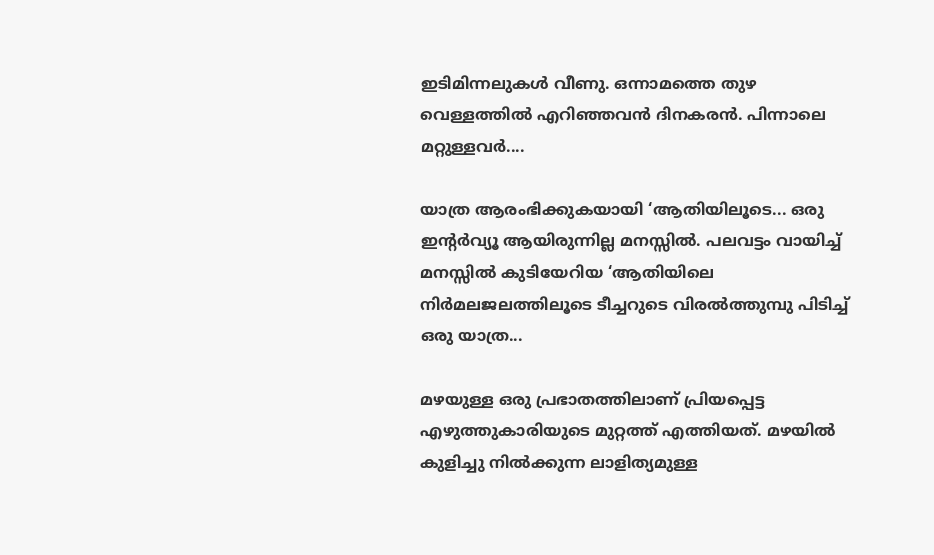ഇടിമിന്നലുകള്‍ വീണു. ഒന്നാമത്തെ തുഴ വെള്ളത്തില്‍ എറിഞ്ഞവന്‍ ദിനകരന്‍. പിന്നാലെ മറ്റുള്ളവര്‍....

യാത്ര ആരംഭിക്കുകയായി ‘ആതിയിലൂടെ... ഒരു ഇന്‍റര്‍വ്യൂ ആയിരുന്നില്ല മനസ്സില്‍. പലവട്ടം വായിച്ച് മനസ്സില്‍ കുടിയേറിയ ‘ആതിയിലെ നിര്‍മലജലത്തിലൂടെ ടീച്ചറുടെ വിരല്‍ത്തുമ്പു പിടിച്ച് ഒരു യാത്ര...

മഴയുള്ള ഒരു പ്രഭാതത്തിലാണ് പ്രിയപ്പെട്ട എഴുത്തുകാരിയുടെ മുറ്റത്ത് എത്തിയത്. മഴയില്‍ കുളിച്ചു നില്‍ക്കുന്ന ലാളിത്യമുള്ള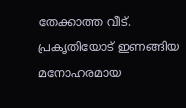തേക്കാത്ത വീട്. പ്രകൃതിയോട് ഇണങ്ങിയ മനോഹരമായ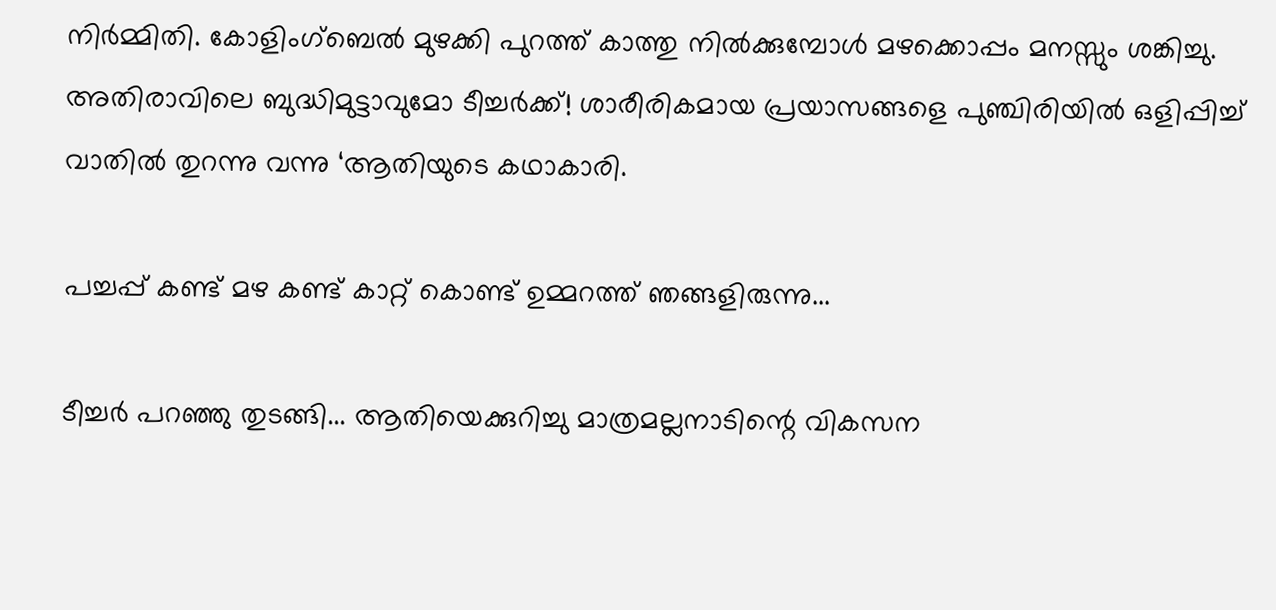നിര്‍മ്മിതി. കോളിംഗ്ബെല്‍ മുഴക്കി പുറത്ത് കാത്തു നില്‍ക്കുമ്പോള്‍ മഴക്കൊപ്പം മനസ്സും ശങ്കിച്ചു. അതിരാവിലെ ബുദ്ധിമുട്ടാവുമോ ടീച്ചര്‍ക്ക്‌! ശാരീരികമായ പ്രയാസങ്ങളെ പുഞ്ചിരിയില്‍ ഒളിപ്പിച്ച് വാതില്‍ തുറന്നു വന്നു ‘ആതിയുടെ കഥാകാരി.

പച്ചപ്പ് കണ്ട് മഴ കണ്ട് കാറ്റ് കൊണ്ട് ഉമ്മറത്ത്‌ ഞങ്ങളിരുന്നു...

ടീച്ചര്‍ പറഞ്ഞു തുടങ്ങി... ആതിയെക്കുറിച്ചു മാത്രമല്ലനാടിന്റെ വികസന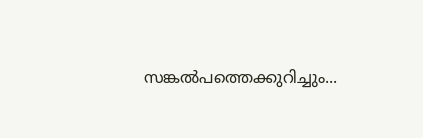സങ്കല്‍പത്തെക്കുറിച്ചും...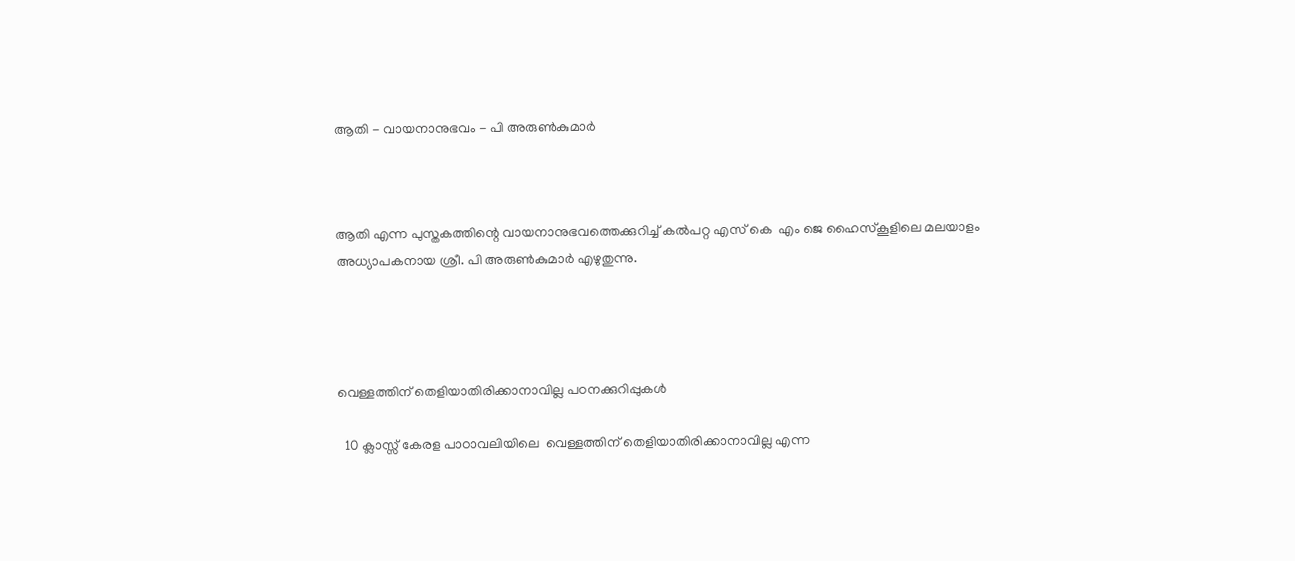ആതി - വായനാനുഭവം - പി അരുൺകുമാർ



ആതി എന്ന പുസ്തകത്തിന്റെ വായനാനുഭവത്തെക്കുറിച്ച് കൽപറ്റ എസ് കെ  എം ജെ ഹൈസ്കൂളിലെ മലയാളം അധ്യാപകനായ ശ്രീ. പി അരുൺകുമാർ എഴുതുന്നു.




വെള്ളത്തിന് തെളിയാതിരിക്കാനാവില്ല പഠനക്കുറിപ്പുകൾ

  10 ക്ലാസ്സ് കേരള പാഠാവലിയിലെ  വെള്ളത്തിന് തെളിയാതിരിക്കാനാവില്ല എന്ന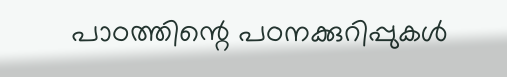പാഠത്തിന്റെ പഠനക്കുറിപ്പുകൾ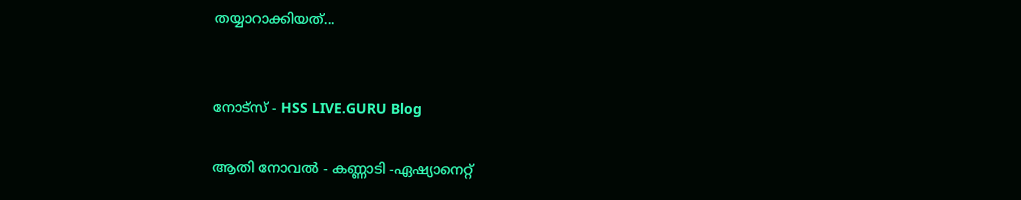തയ്യാറാക്കിയത്...


നോട്സ് - HSS LIVE.GURU Blog

ആതി നോവൽ - കണ്ണാടി -ഏഷ്യാനെറ്റ്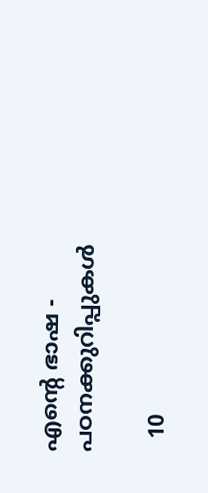എന്റെ ഭാഷ - പഠനക്കുറിപ്പുകൾ

  10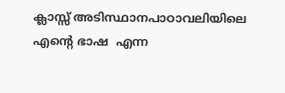ക്ലാസ്സ് അടിസ്ഥാനപാഠാവലിയിലെ എന്റെ ഭാഷ  എന്ന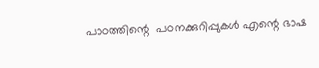പാഠത്തിന്റെ  പഠനക്കുറിപ്പുകൾ എന്റെ ഭാഷ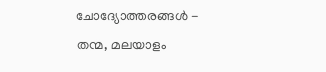ചോദ്യോത്തരങ്ങൾ -   തന്മ, മലയാളം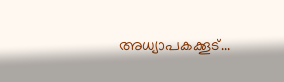അധ്യാപകക്കൂട്...